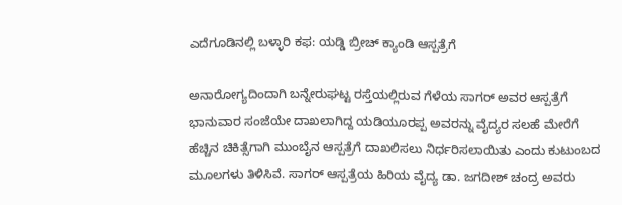ಎದೆಗೂಡಿನಲ್ಲಿ ಬಳ್ಳಾರಿ ಕಫ: ಯಡ್ಡಿ ಬ್ರೀಚ್ ಕ್ಯಾಂಡಿ ಆಸ್ಪತ್ರೆಗೆ

ಅನಾರೋಗ್ಯದಿಂದಾಗಿ ಬನ್ನೇರುಘಟ್ಟ ರಸ್ತೆಯಲ್ಲಿರುವ ಗೆಳೆಯ ಸಾಗರ್ ಅವರ ಆಸ್ಪತ್ರೆಗೆ ಭಾನುವಾರ ಸಂಜೆಯೇ ದಾಖಲಾಗಿದ್ದ ಯಡಿಯೂರಪ್ಪ ಅವರನ್ನು ವೈದ್ಯರ ಸಲಹೆ ಮೇರೆಗೆ ಹೆಚ್ಚಿನ ಚಿಕಿತ್ಸೆಗಾಗಿ ಮುಂಬೈನ ಆಸ್ಪತ್ರೆಗೆ ದಾಖಲಿಸಲು ನಿರ್ಧರಿಸಲಾಯಿತು ಎಂದು ಕುಟುಂಬದ ಮೂಲಗಳು ತಿಳಿಸಿವೆ. ಸಾಗರ್ ಆಸ್ಪತ್ರೆಯ ಹಿರಿಯ ವೈದ್ಯ ಡಾ. ಜಗದೀಶ್ ಚಂದ್ರ ಅವರು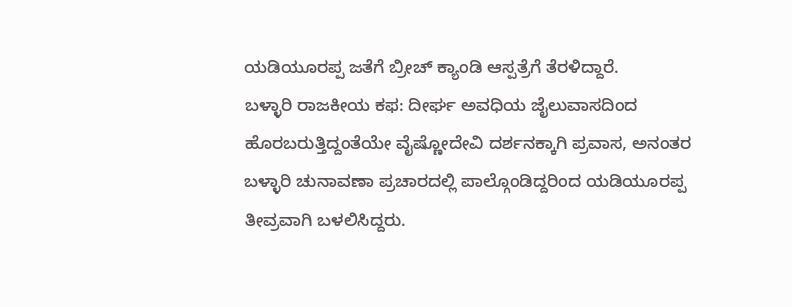ಯಡಿಯೂರಪ್ಪ ಜತೆಗೆ ಬ್ರೀಚ್ ಕ್ಯಾಂಡಿ ಆಸ್ಪತ್ರೆಗೆ ತೆರಳಿದ್ದಾರೆ.
ಬಳ್ಳಾರಿ ರಾಜಕೀಯ ಕಫ: ದೀರ್ಘ ಅವಧಿಯ ಜೈಲುವಾಸದಿಂದ ಹೊರಬರುತ್ತಿದ್ದಂತೆಯೇ ವೈಷ್ಣೋದೇವಿ ದರ್ಶನಕ್ಕಾಗಿ ಪ್ರವಾಸ, ಅನಂತರ ಬಳ್ಳಾರಿ ಚುನಾವಣಾ ಪ್ರಚಾರದಲ್ಲಿ ಪಾಲ್ಗೊಂಡಿದ್ದರಿಂದ ಯಡಿಯೂರಪ್ಪ ತೀವ್ರವಾಗಿ ಬಳಲಿಸಿದ್ದರು.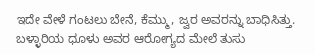ಇದೇ ವೇಳೆ ಗಂಟಲು ಬೇನೆ, ಕೆಮ್ಮು, ಜ್ವರ ಅವರನ್ನು ಬಾಧಿಸಿತ್ತು.
ಬಳ್ಳಾರಿಯ ಧೂಳು ಅವರ ಆರೋಗ್ಯದ ಮೇಲೆ ತುಸು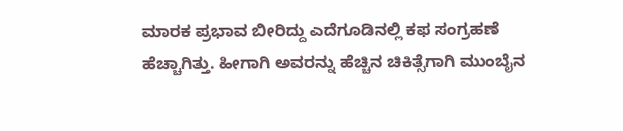ಮಾರಕ ಪ್ರಭಾವ ಬೀರಿದ್ದು ಎದೆಗೂಡಿನಲ್ಲಿ ಕಫ ಸಂಗ್ರಹಣೆ ಹೆಚ್ಚಾಗಿತ್ತು. ಹೀಗಾಗಿ ಅವರನ್ನು ಹೆಚ್ಚಿನ ಚಿಕಿತ್ಸೆಗಾಗಿ ಮುಂಬೈನ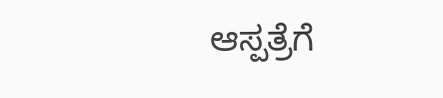ಆಸ್ಪತ್ರೆಗೆ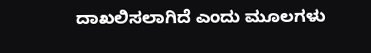ದಾಖಲಿಸಲಾಗಿದೆ ಎಂದು ಮೂಲಗಳು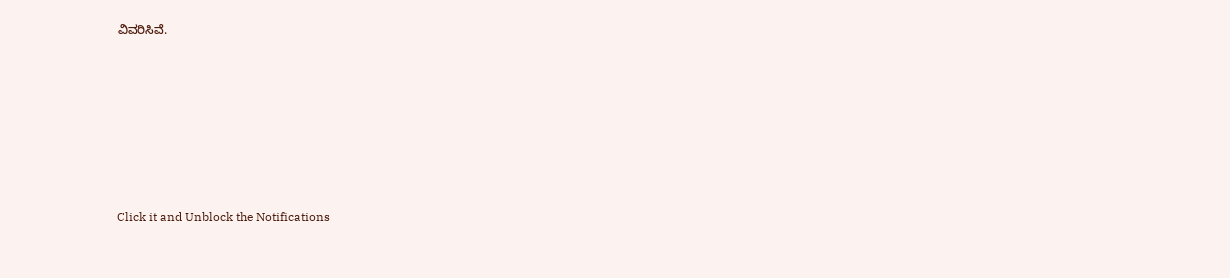ವಿವರಿಸಿವೆ.












Click it and Unblock the Notifications